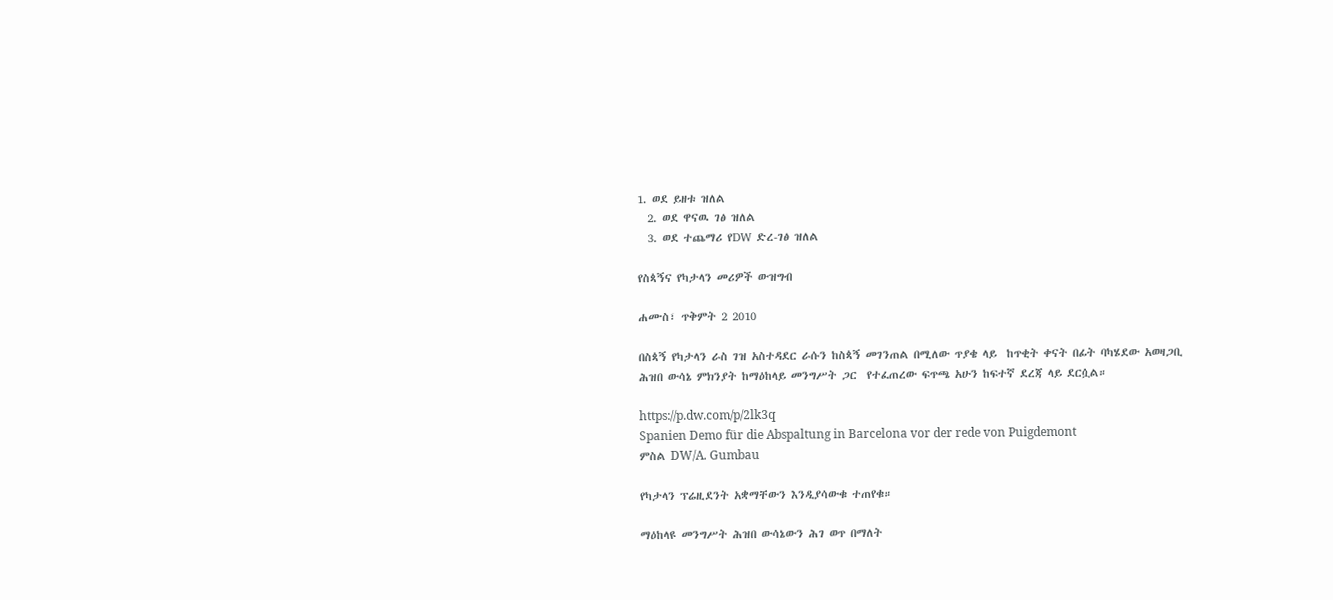1. ወደ ይዘቱ ዝለል
  2. ወደ ዋናዉ ገፅ ዝለል
  3. ወደ ተጨማሪ የDW ድረ-ገፅ ዝለል

የስጳኝና የካታላን መሪዎች ውዝግብ

ሐሙስ፣ ጥቅምት 2 2010

በስጳኝ የካታላን ራስ ገዝ አስተዳደር ራሱን ከስጳኝ መገንጠል በሚለው ጥያቄ ላይ  ከጥቂት ቀናት በፊት ባካሄደው አወዛጋቢ ሕዝበ ውሳኔ ምክንያት ከማዕከላይ መንግሥት ጋር  የተፈጠረው ፍጥጫ አሁን ከፍተኛ ደረጃ ላይ ደርሷል።

https://p.dw.com/p/2lk3q
Spanien Demo für die Abspaltung in Barcelona vor der rede von Puigdemont
ምስል DW/A. Gumbau

የካታላን ፕሬዚደንት አቋማቸውን እንዲያሳውቁ ተጠየቁ።

ማዕከላዩ መንግሥት ሕዝበ ውሳኔውን ሕገ ወጥ በማለት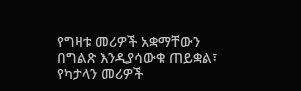የግዛቱ መሪዎች አቋማቸውን በግልጽ እንዲያሳውቁ ጠይቋል፣ የካታላን መሪዎች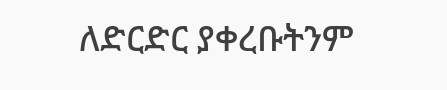ለድርድር ያቀረቡትንም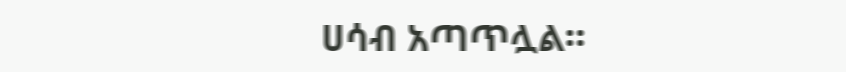ሀሳብ አጣጥሏል።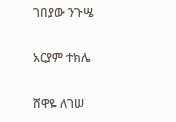ገበያው ንጉሤ

አርያም ተክሌ

ሸዋዬ ለገሠ